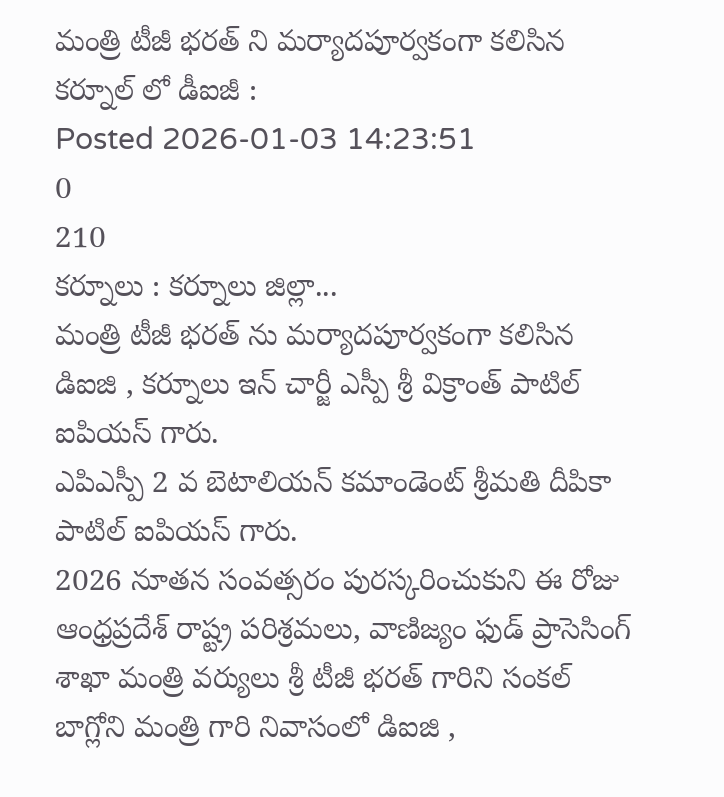మంత్రి టీజీ భరత్ ని మర్యాదపూర్వకంగా కలిసిన కర్నూల్ లో డీఐజీ :
Posted 2026-01-03 14:23:51
0
210
కర్నూలు : కర్నూలు జిల్లా...
మంత్రి టీజీ భరత్ ను మర్యాదపూర్వకంగా కలిసిన డిఐజి , కర్నూలు ఇన్ చార్జీ ఎస్పీ శ్రీ విక్రాంత్ పాటిల్ ఐపియస్ గారు.
ఎపిఎస్పీ 2 వ బెటాలియన్ కమాండెంట్ శ్రీమతి దీపికా పాటిల్ ఐపియస్ గారు.
2026 నూతన సంవత్సరం పురస్కరించుకుని ఈ రోజు ఆంధ్రప్రదేశ్ రాష్ట్ర పరిశ్రమలు, వాణిజ్యం ఫుడ్ ప్రాసెసింగ్ శాఖా మంత్రి వర్యులు శ్రీ టీజీ భరత్ గారిని సంకల్ బాగ్లోని మంత్రి గారి నివాసంలో డిఐజి ,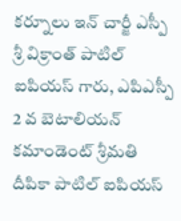కర్నూలు ఇన్ చార్జీ ఎస్పీ శ్రీ విక్రాంత్ పాటిల్ ఐపియస్ గారు, ఎపిఎస్పీ 2 వ బెటాలియన్ కమాండెంట్ శ్రీమతి దీపికా పాటిల్ ఐపియస్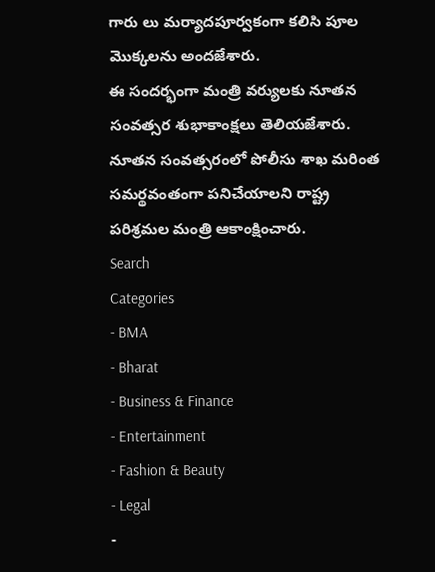గారు లు మర్యాదపూర్వకంగా కలిసి పూల మొక్కలను అందజేశారు.
ఈ సందర్భంగా మంత్రి వర్యులకు నూతన సంవత్సర శుభాకాంక్షలు తెలియజేశారు.
నూతన సంవత్సరంలో పోలీసు శాఖ మరింత సమర్థవంతంగా పనిచేయాలని రాష్ట్ర పరిశ్రమల మంత్రి ఆకాంక్షించారు.
Search
Categories
- BMA
- Bharat
- Business & Finance
- Entertainment
- Fashion & Beauty
- Legal
-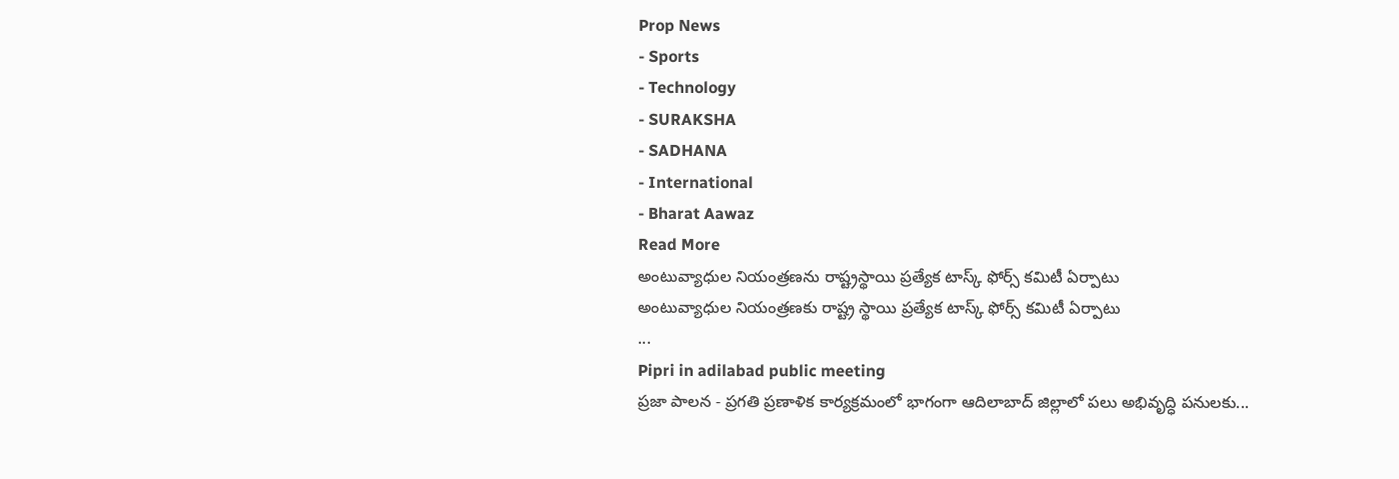Prop News
- Sports
- Technology
- SURAKSHA
- SADHANA
- International
- Bharat Aawaz
Read More
అంటువ్యాధుల నియంత్రణను రాష్ట్రస్థాయి ప్రత్యేక టాస్క్ ఫోర్స్ కమిటీ ఏర్పాటు
అంటువ్యాధుల నియంత్రణకు రాష్ట్ర స్థాయి ప్రత్యేక టాస్క్ ఫోర్స్ కమిటీ ఏర్పాటు
...
Pipri in adilabad public meeting
ప్రజా పాలన - ప్రగతి ప్రణాళిక కార్యక్రమంలో భాగంగా ఆదిలాబాద్ జిల్లాలో పలు అభివృద్ధి పనులకు...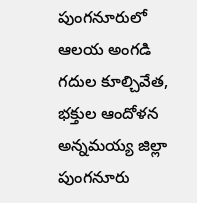పుంగనూరులో ఆలయ అంగడి గదుల కూల్చివేత, భక్తుల ఆందోళన
అన్నమయ్య జిల్లా పుంగనూరు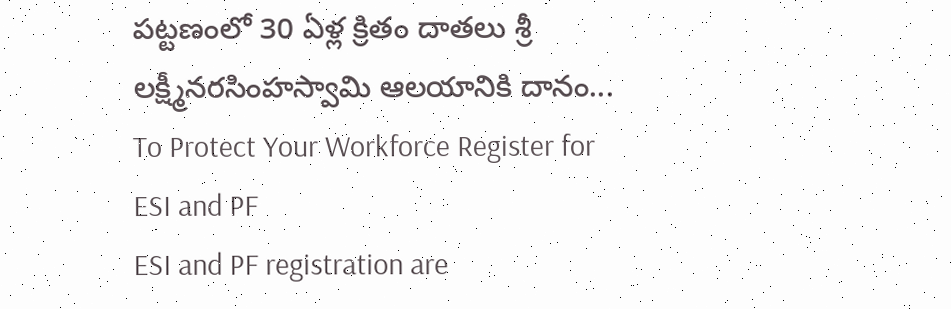పట్టణంలో 30 ఏళ్ల క్రితం దాతలు శ్రీ లక్ష్మీనరసింహస్వామి ఆలయానికి దానం...
To Protect Your Workforce Register for ESI and PF
ESI and PF registration are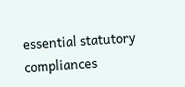essential statutory compliances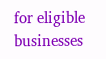for eligible businesses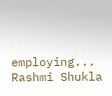employing...
Rashmi Shukla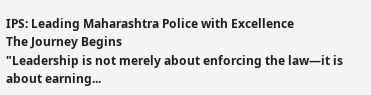IPS: Leading Maharashtra Police with Excellence
The Journey Begins
"Leadership is not merely about enforcing the law—it is about earning...